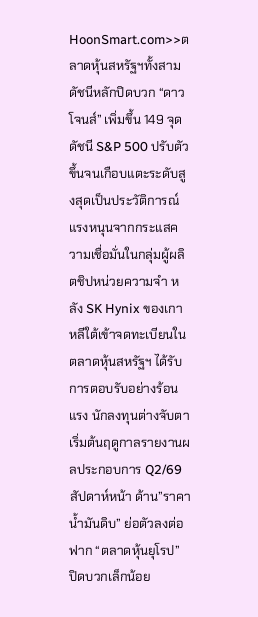HoonSmart.com>>ตลาดหุ้นสหรัฐฯทั้งสามดัชนีหลักปิดบวก “ดาวโจนส์” เพิ่มขึ้น 149 จุด ดัชนี S&P 500 ปรับตัวขึ้นจนเกือบแตะระดับสูงสุดเป็นประวัติการณ์ แรงหนุนจากกระแสความเชื่อมั่นในกลุ่มผู้ผลิตชิปหน่วยความจำ หลัง SK Hynix ของเกาหลีใต้เข้าจดทะเบียนในตลาดหุ้นสหรัฐฯ ได้รับการตอบรับอย่างร้อนแรง นักลงทุนต่างจับตาเริ่มต้นฤดูกาลรายงานผลประกอบการ Q2/69 สัปดาห์หน้า ด้าน”ราคาน้ำมันดิบ” ย่อตัวลงต่อ ฟาก “ตลาดหุ้นยุโรป” ปิดบวกเล็กน้อย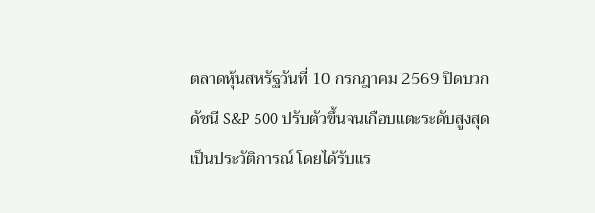ตลาดหุ้นสหรัฐวันที่ 10 กรกฎาคม 2569 ปิดบวก ดัชนี S&P 500 ปรับตัวขึ้นจนเกือบแตะระดับสูงสุดเป็นประวัติการณ์ โดยได้รับแร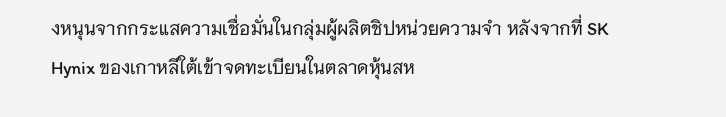งหนุนจากกระแสความเชื่อมั่นในกลุ่มผู้ผลิตชิปหน่วยความจำ หลังจากที่ SK Hynix ของเกาหลีใต้เข้าจดทะเบียนในตลาดหุ้นสห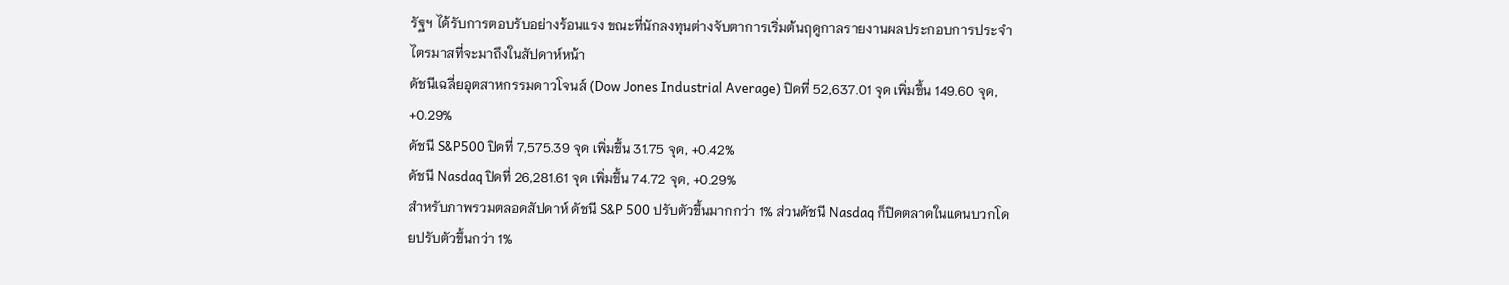รัฐฯ ได้รับการตอบรับอย่างร้อนแรง ขณะที่นักลงทุนต่างจับตาการเริ่มต้นฤดูกาลรายงานผลประกอบการประจำไตรมาสที่จะมาถึงในสัปดาห์หน้า
ดัชนีเฉลี่ยอุตสาหกรรมดาวโจนส์ (Dow Jones Industrial Average) ปิดที่ 52,637.01 จุด เพิ่มขึ้น 149.60 จุด, +0.29%
ดัชนี S&P500 ปิดที่ 7,575.39 จุด เพิ่มขึ้น 31.75 จุด, +0.42%
ดัชนี Nasdaq ปิดที่ 26,281.61 จุด เพิ่มขึ้น 74.72 จุด, +0.29%
สำหรับภาพรวมตลอดสัปดาห์ ดัชนี S&P 500 ปรับตัวขึ้นมากกว่า 1% ส่วนดัชนี Nasdaq ก็ปิดตลาดในแดนบวกโดยปรับตัวขึ้นกว่า 1%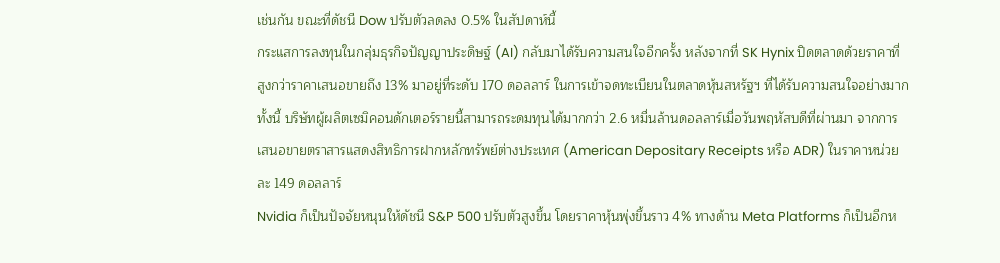เช่นกัน ขณะที่ดัชนี Dow ปรับตัวลดลง 0.5% ในสัปดาห์นี้
กระแสการลงทุนในกลุ่มธุรกิจปัญญาประดิษฐ์ (AI) กลับมาได้รับความสนใจอีกครั้ง หลังจากที่ SK Hynix ปิดตลาดด้วยราคาที่สูงกว่าราคาเสนอขายถึง 13% มาอยู่ที่ระดับ 170 ดอลลาร์ ในการเข้าจดทะเบียนในตลาดหุ้นสหรัฐฯ ที่ได้รับความสนใจอย่างมาก ทั้งนี้ บริษัทผู้ผลิตเซมิคอนดักเตอร์รายนี้สามารถระดมทุนได้มากกว่า 2.6 หมื่นล้านดอลลาร์เมื่อวันพฤหัสบดีที่ผ่านมา จากการเสนอขายตราสารแสดงสิทธิการฝากหลักทรัพย์ต่างประเทศ (American Depositary Receipts หรือ ADR) ในราคาหน่วยละ 149 ดอลลาร์
Nvidia ก็เป็นปัจจัยหนุนให้ดัชนี S&P 500 ปรับตัวสูงขึ้น โดยราคาหุ้นพุ่งขึ้นราว 4% ทางด้าน Meta Platforms ก็เป็นอีกห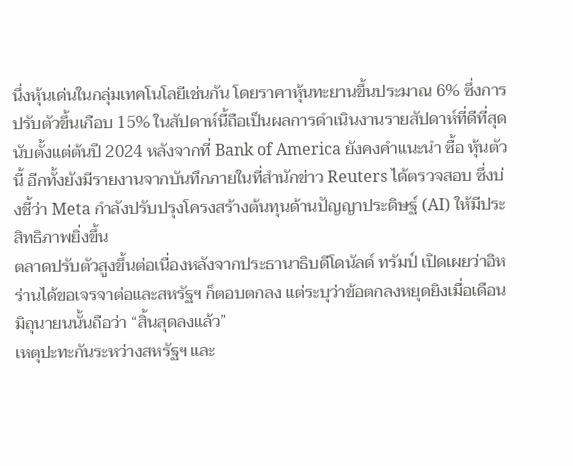นึ่งหุ้นเด่นในกลุ่มเทคโนโลยีเช่นกัน โดยราคาหุ้นทะยานขึ้นประมาณ 6% ซึ่งการปรับตัวขึ้นเกือบ 15% ในสัปดาห์นี้ถือเป็นผลการดำเนินงานรายสัปดาห์ที่ดีที่สุดนับตั้งแต่ต้นปี 2024 หลังจากที่ Bank of America ยังคงคำแนะนำ ซื้อ หุ้นตัวนี้ อีกทั้งยังมีรายงานจากบันทึกภายในที่สำนักข่าว Reuters ได้ตรวจสอบ ซึ่งบ่งชี้ว่า Meta กำลังปรับปรุงโครงสร้างต้นทุนด้านปัญญาประดิษฐ์ (AI) ให้มีประสิทธิภาพยิ่งขึ้น
ตลาดปรับตัวสูงขึ้นต่อเนื่องหลังจากประธานาธิบดีโดนัลด์ ทรัมป์ เปิดเผยว่าอิหร่านได้ขอเจรจาต่อและสหรัฐฯ ก็ตอบตกลง แต่ระบุว่าข้อตกลงหยุดยิงเมื่อเดือนมิถุนายนนั้นถือว่า “สิ้นสุดลงแล้ว”
เหตุปะทะกันระหว่างสหรัฐฯ และ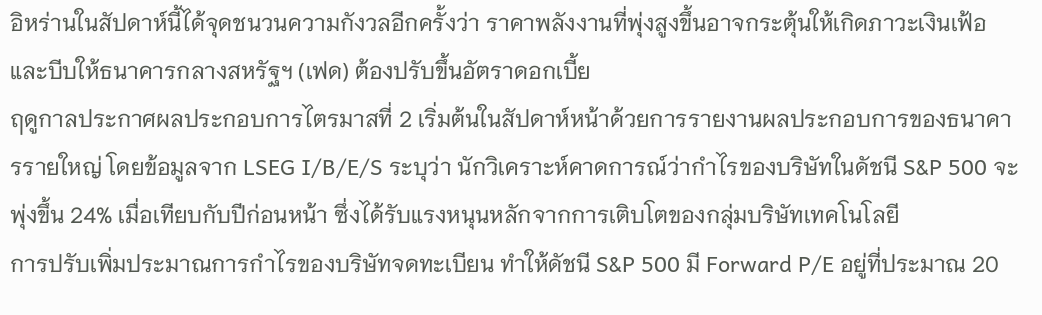อิหร่านในสัปดาห์นี้ได้จุดชนวนความกังวลอีกครั้งว่า ราคาพลังงานที่พุ่งสูงขึ้นอาจกระตุ้นให้เกิดภาวะเงินเฟ้อและบีบให้ธนาคารกลางสหรัฐฯ (เฟด) ต้องปรับขึ้นอัตราดอกเบี้ย
ฤดูกาลประกาศผลประกอบการไตรมาสที่ 2 เริ่มต้นในสัปดาห์หน้าด้วยการรายงานผลประกอบการของธนาคารรายใหญ่ โดยข้อมูลจาก LSEG I/B/E/S ระบุว่า นักวิเคราะห์คาดการณ์ว่ากำไรของบริษัทในดัชนี S&P 500 จะพุ่งขึ้น 24% เมื่อเทียบกับปีก่อนหน้า ซึ่งได้รับแรงหนุนหลักจากการเติบโตของกลุ่มบริษัทเทคโนโลยี
การปรับเพิ่มประมาณการกำไรของบริษัทจดทะเบียน ทำให้ดัชนี S&P 500 มี Forward P/E อยู่ที่ประมาณ 20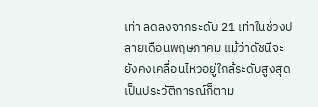เท่า ลดลงจากระดับ 21 เท่าในช่วงปลายเดือนพฤษภาคม แม้ว่าดัชนีจะยังคงเคลื่อนไหวอยู่ใกล้ระดับสูงสุดเป็นประวัติการณ์ก็ตาม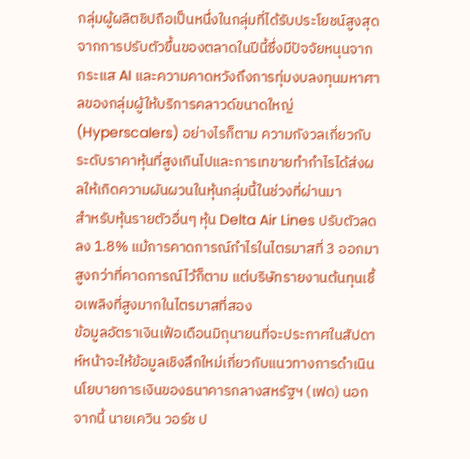กลุ่มผู้ผลิตชิปถือเป็นหนึ่งในกลุ่มที่ได้รับประโยชน์สูงสุดจากการปรับตัวขึ้นของตลาดในปีนี้ซึ่งมีปัจจัยหนุนจากกระแส AI และความคาดหวังถึงการทุ่มงบลงทุนมหาศาลของกลุ่มผู้ให้บริการคลาวด์ขนาดใหญ่ (Hyperscalers) อย่างไรก็ตาม ความกังวลเกี่ยวกับระดับราคาหุ้นที่สูงเกินไปและการเทขายทำกำไรได้ส่งผลให้เกิดความผันผวนในหุ้นกลุ่มนี้ในช่วงที่ผ่านมา
สำหรับหุ้นรายตัวอื่นๆ หุ้น Delta Air Lines ปรับตัวลดลง 1.8% แม้การคาดการณ์กำไรในไตรมาสที่ 3 ออกมาสูงกว่าที่คาดการณ์ไว้ก็ตาม แต่บริษัทรายงานต้นทุนเชื้อเพลิงที่สูงมากในไตรมาสที่สอง
ข้อมูลอัตราเงินเฟ้อเดือนมิถุนายนที่จะประกาศในสัปดาห์หน้าจะให้ข้อมูลเชิงลึกใหม่เกี่ยวกับแนวทางการดำเนินนโยบายการเงินของธนาคารกลางสหรัฐฯ (เฟด) นอกจากนี้ นายเควิน วอร์ช ป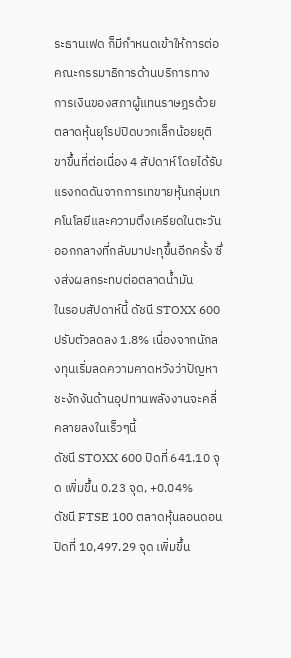ระธานเฟด ก็มีกำหนดเข้าให้การต่อคณะกรรมาธิการด้านบริการทางการเงินของสภาผู้แทนราษฎรด้วย
ตลาดหุ้นยุโรปปิดบวกเล็กน้อยยุติขาขึ้นที่ต่อเนื่อง 4 สัปดาห์ โดยได้รับแรงกดดันจากการเทขายหุ้นกลุ่มเทคโนโลยีและความตึงเครียดในตะวันออกกลางที่กลับมาปะทุขึ้นอีกครั้ง ซึ่งส่งผลกระทบต่อตลาดน้ำมัน
ในรอบสัปดาห์นี้ ดัชนี STOXX 600 ปรับตัวลดลง 1.8% เนื่องจากนักลงทุนเริ่มลดความคาดหวังว่าปัญหาชะงักงันด้านอุปทานพลังงานจะคลี่คลายลงในเร็วๆนี้
ดัชนี STOXX 600 ปิดที่ 641.10 จุด เพิ่มขึ้น 0.23 จุด, +0.04%
ดัชนี FTSE 100 ตลาดหุ้นลอนดอนปิดที่ 10,497.29 จุด เพิ่มขึ้น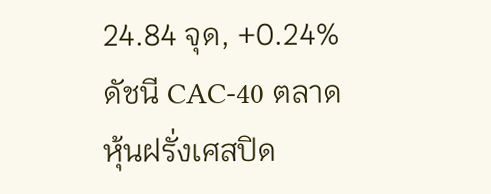24.84 จุด, +0.24%
ดัชนี CAC-40 ตลาดหุ้นฝรั่งเศสปิด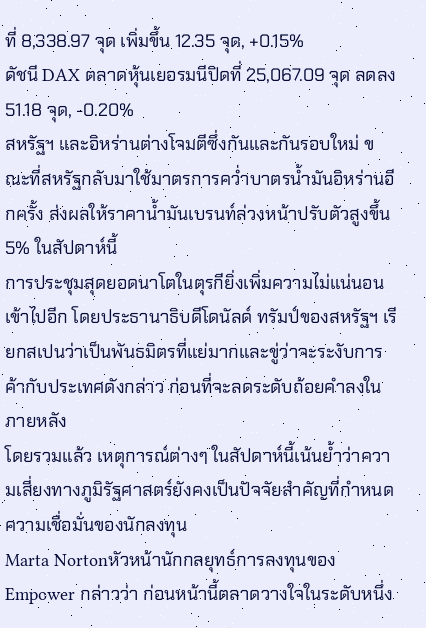ที่ 8,338.97 จุด เพิ่มขึ้น 12.35 จุด, +0.15%
ดัชนี DAX ตลาดหุ้นเยอรมนีปิดที่ 25,067.09 จุด ลดลง 51.18 จุด, -0.20%
สหรัฐฯ และอิหร่านต่างโจมตีซึ่งกันและกันรอบใหม่ ขณะที่สหรัฐกลับมาใช้มาตรการคว่ำบาตรน้ำมันอิหร่านอีกครั้ง ส่งผลให้ราคาน้ำมันเบรนท์ล่วงหน้าปรับตัวสูงขึ้น 5% ในสัปดาห์นี้
การประชุมสุดยอดนาโตในตุรกียิ่งเพิ่มความไม่แน่นอนเข้าไปอีก โดยประธานาธิบดีโดนัลด์ ทรัมป์ของสหรัฐฯ เรียกสเปนว่าเป็นพันธมิตรที่แย่มากและขู่ว่าจะระงับการค้ากับประเทศดังกล่าว ก่อนที่จะลดระดับถ้อยคำลงในภายหลัง
โดยรวมแล้ว เหตุการณ์ต่างๆ ในสัปดาห์นี้เน้นย้ำว่าความเสี่ยงทางภูมิรัฐศาสตร์ยังคงเป็นปัจจัยสำคัญที่กำหนดความเชื่อมั่นของนักลงทุน
Marta Nortonหัวหน้านักกลยุทธ์การลงทุนของ Empower กล่าวว่า ก่อนหน้านี้ตลาดวางใจในระดับหนึ่ง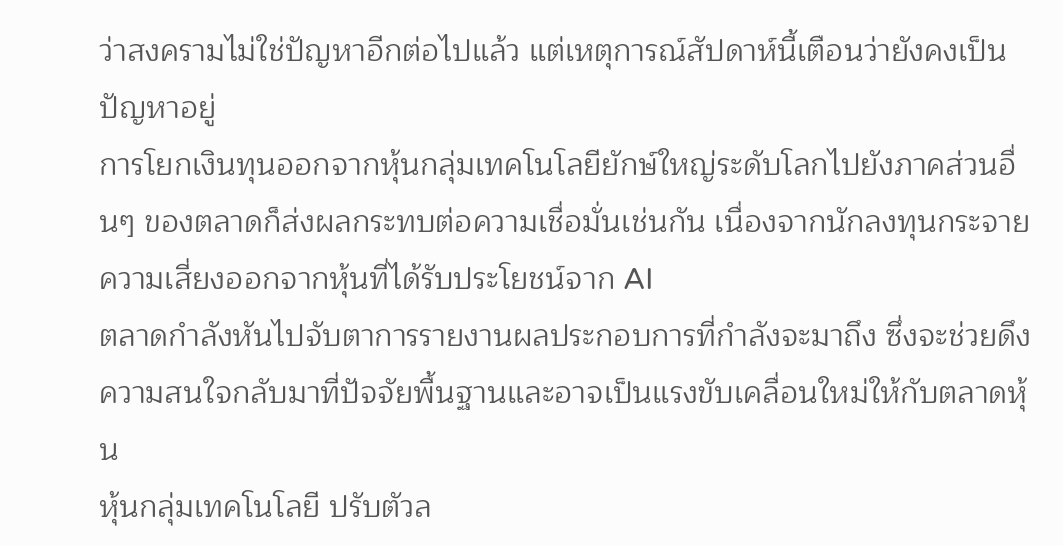ว่าสงครามไม่ใช่ปัญหาอีกต่อไปแล้ว แต่เหตุการณ์สัปดาห์นี้เตือนว่ายังคงเป็นปัญหาอยู่
การโยกเงินทุนออกจากหุ้นกลุ่มเทคโนโลยียักษ์ใหญ่ระดับโลกไปยังภาคส่วนอื่นๆ ของตลาดก็ส่งผลกระทบต่อความเชื่อมั่นเช่นกัน เนื่องจากนักลงทุนกระจายความเสี่ยงออกจากหุ้นที่ได้รับประโยชน์จาก AI
ตลาดกำลังหันไปจับตาการรายงานผลประกอบการที่กำลังจะมาถึง ซึ่งจะช่วยดึงความสนใจกลับมาที่ปัจจัยพื้นฐานและอาจเป็นแรงขับเคลื่อนใหม่ให้กับตลาดหุ้น
หุ้นกลุ่มเทคโนโลยี ปรับตัวล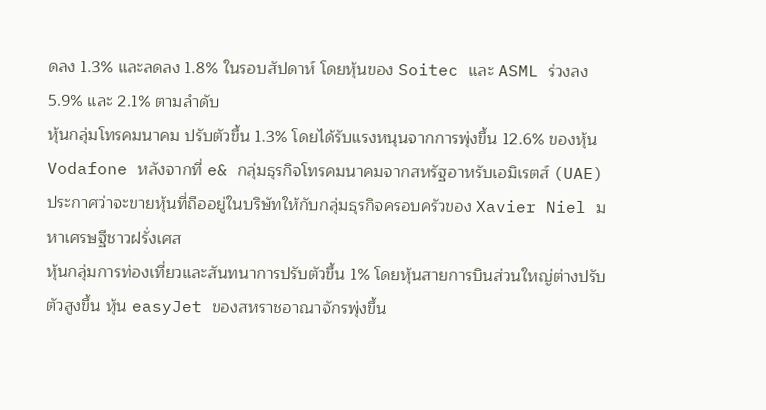ดลง 1.3% และลดลง 1.8% ในรอบสัปดาห์ โดยหุ้นของ Soitec และ ASML ร่วงลง 5.9% และ 2.1% ตามลำดับ
หุ้นกลุ่มโทรคมนาคม ปรับตัวขึ้น 1.3% โดยได้รับแรงหนุนจากการพุ่งขึ้น 12.6% ของหุ้น Vodafone หลังจากที่ e& กลุ่มธุรกิจโทรคมนาคมจากสหรัฐอาหรับเอมิเรตส์ (UAE) ประกาศว่าจะขายหุ้นที่ถืออยู่ในบริษัทให้กับกลุ่มธุรกิจครอบครัวของ Xavier Niel มหาเศรษฐีชาวฝรั่งเศส
หุ้นกลุ่มการท่องเที่ยวและสันทนาการปรับตัวขึ้น 1% โดยหุ้นสายการบินส่วนใหญ่ต่างปรับตัวสูงขึ้น หุ้น easyJet ของสหราชอาณาจักรพุ่งขึ้น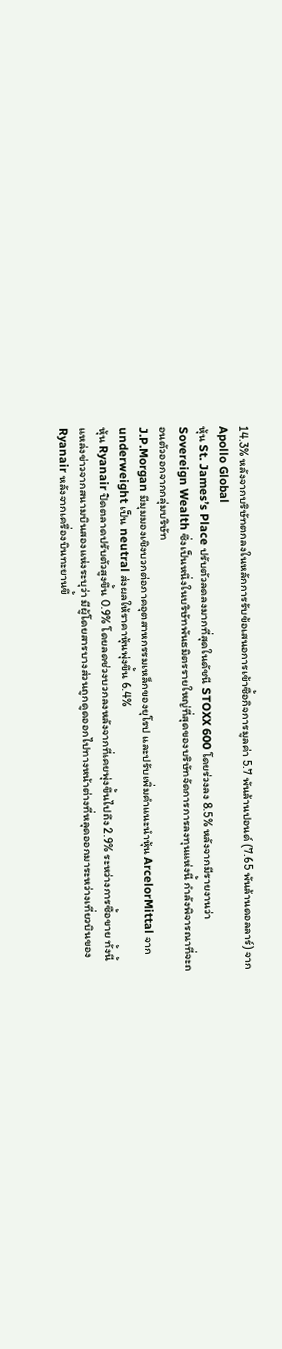14.3% หลังจากบริษัทตกลงในหลักการรับข้อเสนอการเข้าซื้อกิจการมูลค่า 5.7 พันล้านปอนด์ (7.65 พันล้านดอลลาร์) จาก Apollo Global
หุ้น St. James’s Place ปรับตัวลดลงมากที่สุดในดัชนี STOXX 600 โดยร่วงลง 8.5% หลังจากมีรายงานว่า Sovereign Wealth ซึ่งเป็นหนึ่งในบริษัทพันธมิตรรายใหญ่ที่สุดของบริษัทจัดการการลงทุนแห่งนี้ กำลังพิจารณาที่จะถอนตัวออกจากกลุ่มบริษัท
J.P.Morgan มีมุมมองเชิงบวกต่อภาคอุตสาหกรรมเหล็กของยุโรป และปรับเพิ่มคำแนะนำหุ้น ArcelorMittal จาก underweight เป็น neutral ส่งผลให้ราคาหุ้นพุ่งขึ้น 6.4%
หุ้น Ryanair ปิดตลาดปรับตัวสูงขึ้น 0.9% โดยลดช่วงบวกลงหลังจากที่เคยพุ่งขึ้นไปถึง 2.9% ระหว่างการซื้อขาย ทั้งนี้ แหล่งข่าวจากสนามบินสองแห่งระบุว่า มีผู้โดยสารบางส่วนถูกดูดออกไปทางหน้าต่างที่หลุดออกมาระหว่างเที่ยวบินของ Ryanair หลังจากเครื่องบินทะยานขึ้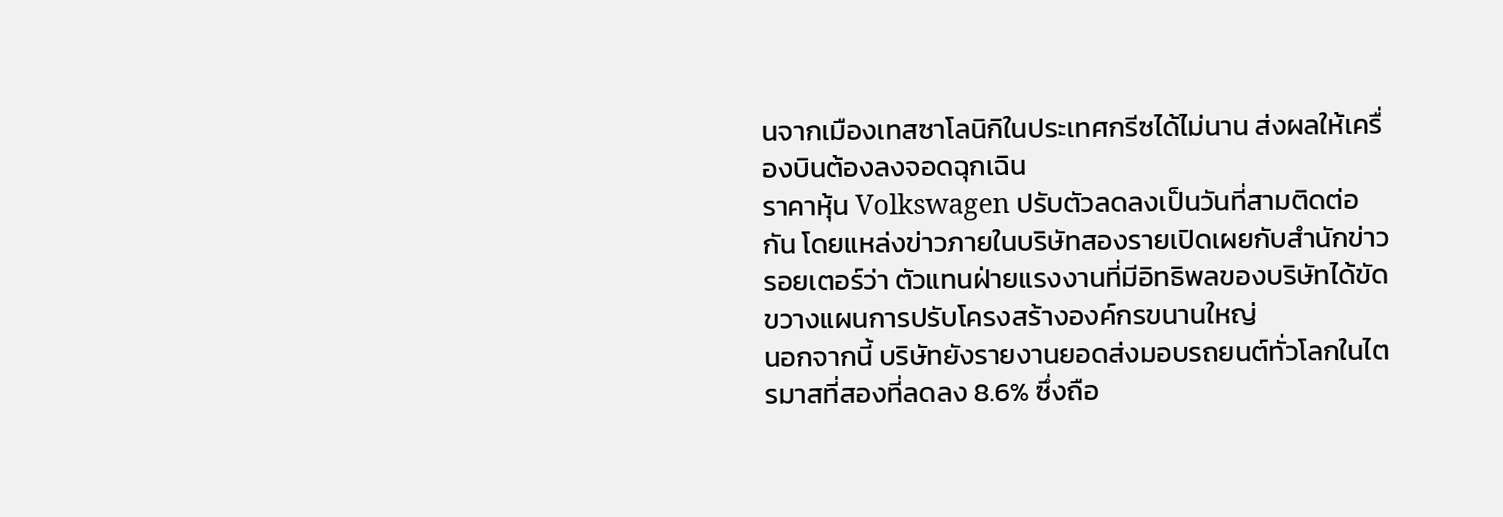นจากเมืองเทสซาโลนิกิในประเทศกรีซได้ไม่นาน ส่งผลให้เครื่องบินต้องลงจอดฉุกเฉิน
ราคาหุ้น Volkswagen ปรับตัวลดลงเป็นวันที่สามติดต่อกัน โดยแหล่งข่าวภายในบริษัทสองรายเปิดเผยกับสำนักข่าวรอยเตอร์ว่า ตัวแทนฝ่ายแรงงานที่มีอิทธิพลของบริษัทได้ขัดขวางแผนการปรับโครงสร้างองค์กรขนานใหญ่
นอกจากนี้ บริษัทยังรายงานยอดส่งมอบรถยนต์ทั่วโลกในไตรมาสที่สองที่ลดลง 8.6% ซึ่งถือ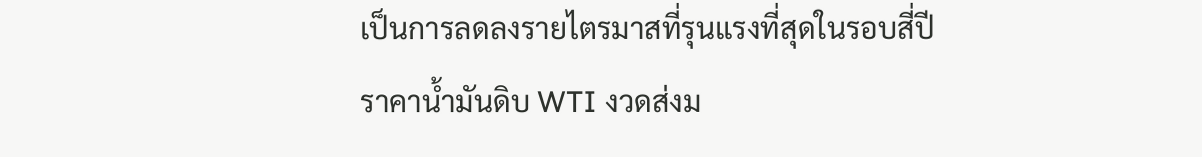เป็นการลดลงรายไตรมาสที่รุนแรงที่สุดในรอบสี่ปี
ราคาน้ำมันดิบ WTI งวดส่งม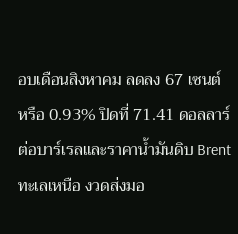อบเดือนสิงหาคม ลดลง 67 เซนต์ หรือ 0.93% ปิดที่ 71.41 ดอลลาร์ต่อบาร์เรลและราคาน้ำมันดิบ Brent ทะเลเหนือ งวดส่งมอ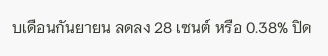บเดือนกันยายน ลดลง 28 เซนต์ หรือ 0.38% ปิด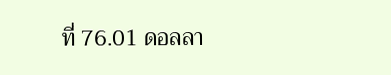ที่ 76.01 ดอลลา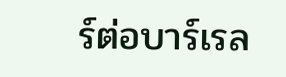ร์ต่อบาร์เรล